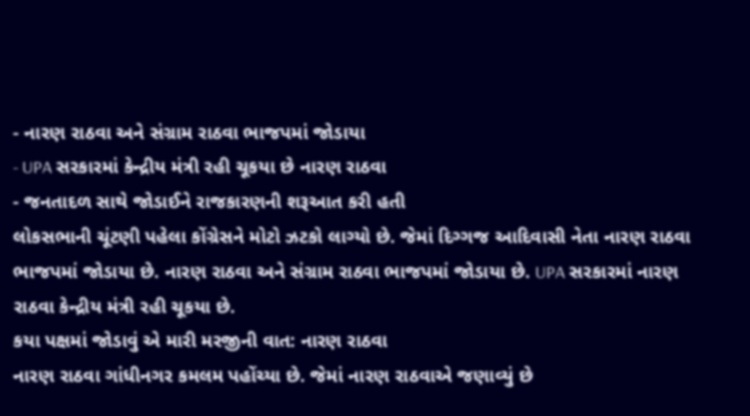- નારણ રાઠવા અને સંગ્રામ રાઠવા ભાજપમાં જોડાયા
- UPA સરકારમાં કેન્દ્રીય મંત્રી રહી ચૂકયા છે નારણ રાઠવા
- જનતાદળ સાથે જોડાઈને રાજકારણની શરૂઆત કરી હતી
લોકસભાની ચૂંટણી પહેલા કોંગ્રેસને મોટો ઝટકો લાગ્યો છે. જેમાં દિગ્ગજ આદિવાસી નેતા નારણ રાઠવા ભાજપમાં જોડાયા છે. નારણ રાઠવા અને સંગ્રામ રાઠવા ભાજપમાં જોડાયા છે. UPA સરકારમાં નારણ રાઠવા કેન્દ્રીય મંત્રી રહી ચૂકયા છે.
કયા પક્ષમાં જોડાવું એ મારી મરજીની વાત: નારણ રાઠવા
નારણ રાઠવા ગાંધીનગર કમલમ પહોંચ્યા છે. જેમાં નારણ રાઠવાએ જણાવ્યું છે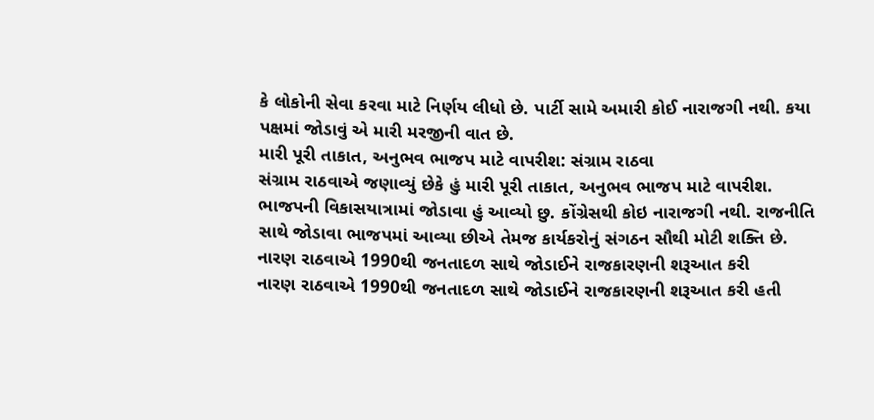કે લોકોની સેવા કરવા માટે નિર્ણય લીધો છે. પાર્ટી સામે અમારી કોઈ નારાજગી નથી. કયા પક્ષમાં જોડાવું એ મારી મરજીની વાત છે.
મારી પૂરી તાકાત, અનુભવ ભાજપ માટે વાપરીશ: સંગ્રામ રાઠવા
સંગ્રામ રાઠવાએ જણાવ્યું છેકે હું મારી પૂરી તાકાત, અનુભવ ભાજપ માટે વાપરીશ. ભાજપની વિકાસયાત્રામાં જોડાવા હું આવ્યો છુ. કોંગ્રેસથી કોઇ નારાજગી નથી. રાજનીતિ સાથે જોડાવા ભાજપમાં આવ્યા છીએ તેમજ કાર્યકરોનું સંગઠન સૌથી મોટી શક્તિ છે.
નારણ રાઠવાએ 1990થી જનતાદળ સાથે જોડાઈને રાજકારણની શરૂઆત કરી
નારણ રાઠવાએ 1990થી જનતાદળ સાથે જોડાઈને રાજકારણની શરૂઆત કરી હતી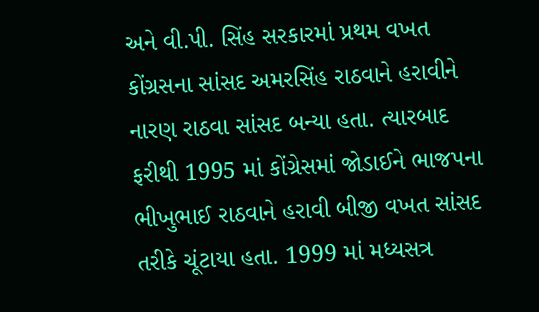અને વી.પી. સિંહ સરકારમાં પ્રથમ વખત કોંગ્રસના સાંસદ અમરસિંહ રાઠવાને હરાવીને નારણ રાઠવા સાંસદ બન્યા હતા. ત્યારબાદ ફરીથી 1995 માં કોંગ્રેસમાં જોડાઈને ભાજપના ભીખુભાઈ રાઠવાને હરાવી બીજી વખત સાંસદ તરીકે ચૂંટાયા હતા. 1999 માં મધ્યસત્ર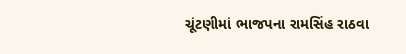ચૂંટણીમાં ભાજપના રામસિંહ રાઠવા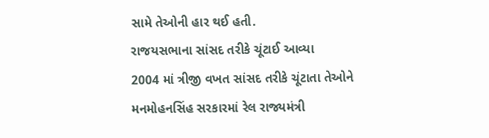સામે તેઓની હાર થઈ હતી.
રાજયસભાના સાંસદ તરીકે ચૂંટાઈ આવ્યા
2004 માં ત્રીજી વખત સાંસદ તરીકે ચૂંટાતા તેઓને મનમોહનસિંહ સરકારમાં રેલ રાજ્યમંત્રી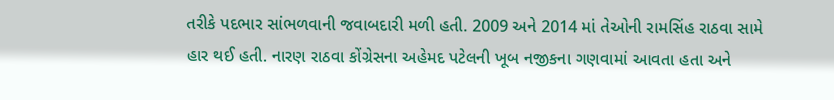તરીકે પદભાર સાંભળવાની જવાબદારી મળી હતી. 2009 અને 2014 માં તેઓની રામસિંહ રાઠવા સામે હાર થઈ હતી. નારણ રાઠવા કોંગ્રેસના અહેમદ પટેલની ખૂબ નજીકના ગણવામાં આવતા હતા અને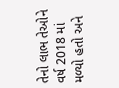તેનો લાભ તેઓને વર્ષ 2018 માં મળ્યો હતો અને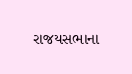રાજયસભાના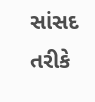સાંસદ તરીકે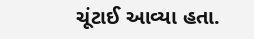ચૂંટાઈ આવ્યા હતા.